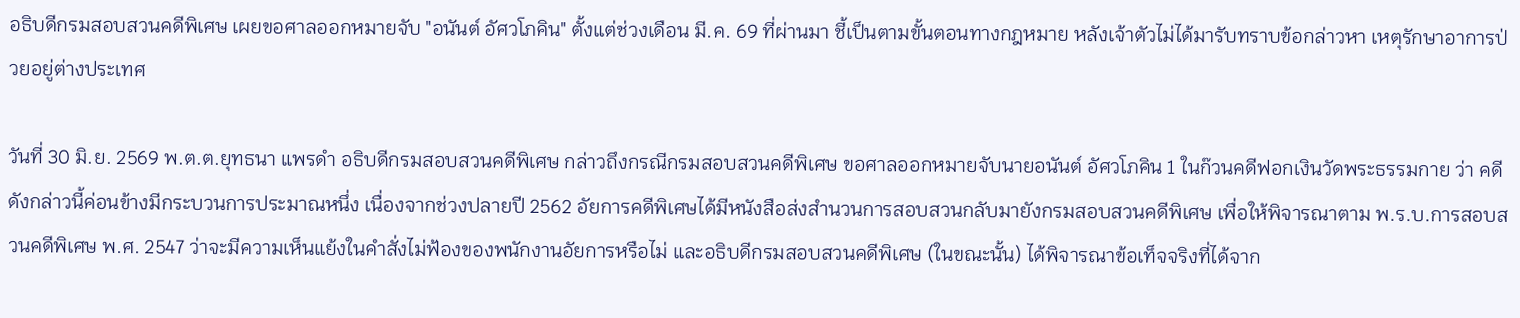อธิบดีกรมสอบสวนคดีพิเศษ เผยขอศาลออกหมายจับ "อนันต์ อัศวโภคิน" ตั้งแต่ช่วงเดือน มี.ค. 69 ที่ผ่านมา ชี้เป็นตามขั้นตอนทางกฎหมาย หลังเจ้าตัวไม่ได้มารับทราบข้อกล่าวหา เหตุรักษาอาการป่วยอยู่ต่างประเทศ

วันที่ 30 มิ.ย. 2569 พ.ต.ต.ยุทธนา แพรดำ อธิบดีกรมสอบสวนคดีพิเศษ กล่าวถึงกรณีกรมสอบสวนคดีพิเศษ ขอศาลออกหมายจับนายอนันต์ อัศวโภคิน 1 ในก๊วนคดีฟอกเงินวัดพระธรรมกาย ว่า คดีดังกล่าวนี้ค่อนข้างมีกระบวนการประมาณหนึ่ง เนื่องจากช่วงปลายปี 2562 อัยการคดีพิเศษได้มีหนังสือส่งสำนวนการสอบสวนกลับมายังกรมสอบสวนคดีพิเศษ เพื่อให้พิจารณาตาม พ.ร.บ.การสอบสวนคดีพิเศษ พ.ศ. 2547 ว่าจะมีความเห็นแย้งในคำสั่งไม่ฟ้องของพนักงานอัยการหรือไม่ และอธิบดีกรมสอบสวนคดีพิเศษ (ในขณะนั้น) ได้พิจารณาข้อเท็จจริงที่ได้จาก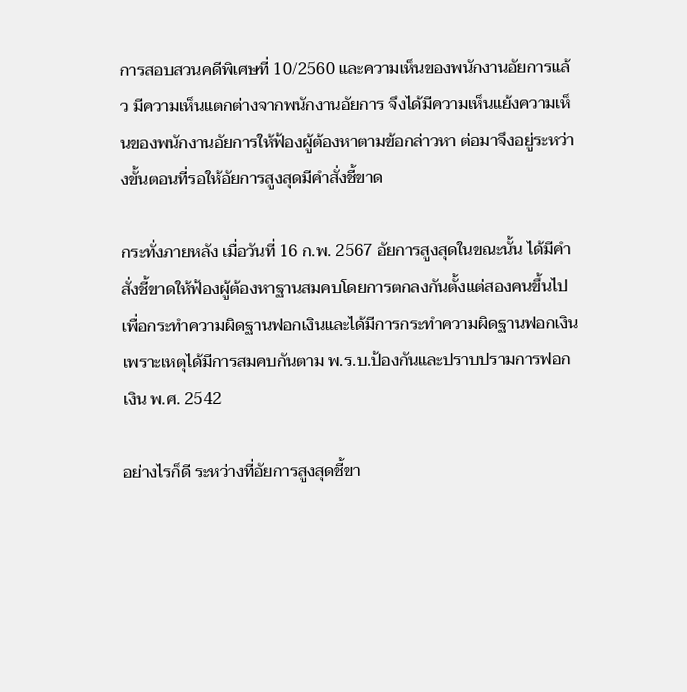การสอบสวนคดีพิเศษที่ 10/2560 และความเห็นของพนักงานอัยการแล้ว มีความเห็นแตกต่างจากพนักงานอัยการ จึงได้มีความเห็นแย้งความเห็นของพนักงานอัยการให้ฟ้องผู้ต้องหาตามข้อกล่าวหา ต่อมาจึงอยู่ระหว่างขั้นตอนที่รอให้อัยการสูงสุดมีคำสั่งชี้ขาด

กระทั่งภายหลัง เมื่อวันที่ 16 ก.พ. 2567 อัยการสูงสุดในขณะนั้น ได้มีคำสั่งชี้ขาดให้ฟ้องผู้ต้องหาฐานสมคบโดยการตกลงกันตั้งแต่สองคนขึ้นไป เพื่อกระทำความผิดฐานฟอกเงินและได้มีการกระทำความผิดฐานฟอกเงิน เพราะเหตุได้มีการสมคบกันตาม พ.ร.บ.ป้องกันและปราบปรามการฟอกเงิน พ.ศ. 2542

อย่างไรก็ดี ระหว่างที่อัยการสูงสุดชี้ขา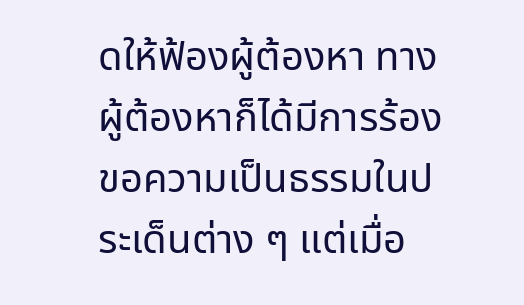ดให้ฟ้องผู้ต้องหา ทางผู้ต้องหาก็ได้มีการร้องขอความเป็นธรรมในประเด็นต่าง ๆ แต่เมื่อ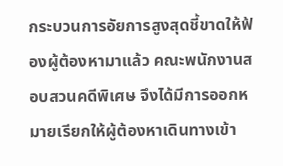กระบวนการอัยการสูงสุดชี้ขาดให้ฟ้องผู้ต้องหามาแล้ว คณะพนักงานสอบสวนคดีพิเศษ จึงได้มีการออกหมายเรียกให้ผู้ต้องหาเดินทางเข้า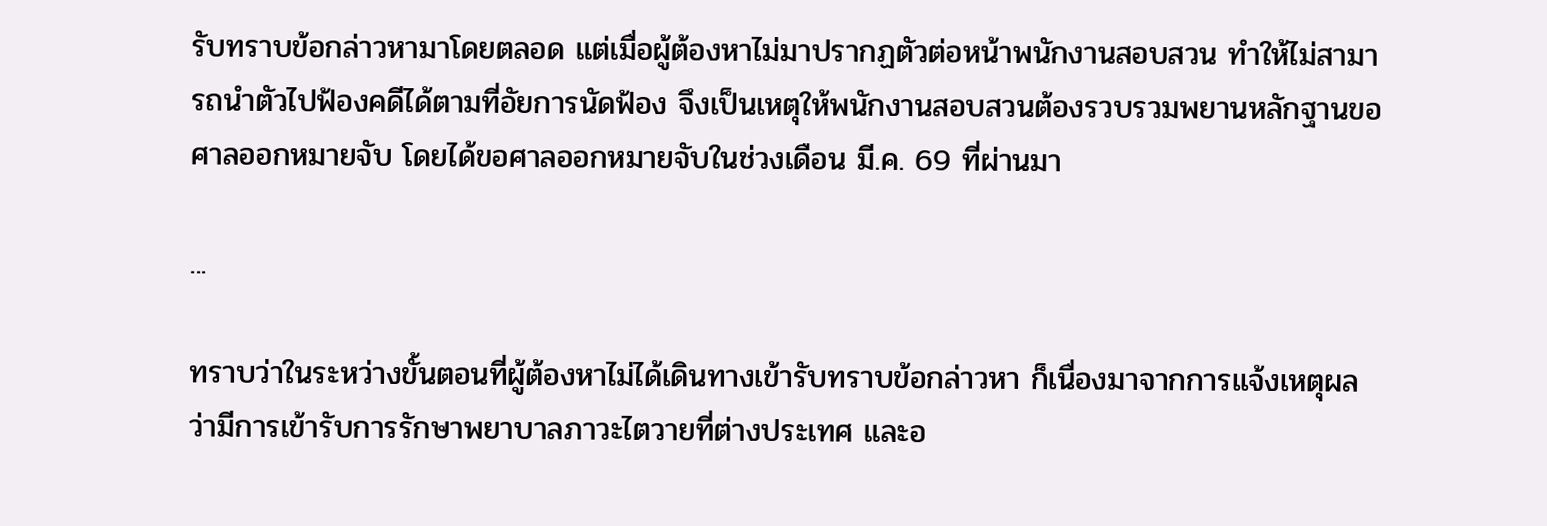รับทราบข้อกล่าวหามาโดยตลอด แต่เมื่อผู้ต้องหาไม่มาปรากฏตัวต่อหน้าพนักงานสอบสวน ทำให้ไม่สามารถนำตัวไปฟ้องคดีได้ตามที่อัยการนัดฟ้อง จึงเป็นเหตุให้พนักงานสอบสวนต้องรวบรวมพยานหลักฐานขอศาลออกหมายจับ โดยได้ขอศาลออกหมายจับในช่วงเดือน มี.ค. 69 ที่ผ่านมา

...

ทราบว่าในระหว่างขั้นตอนที่ผู้ต้องหาไม่ได้เดินทางเข้ารับทราบข้อกล่าวหา ก็เนื่องมาจากการแจ้งเหตุผลว่ามีการเข้ารับการรักษาพยาบาลภาวะไตวายที่ต่างประเทศ และอ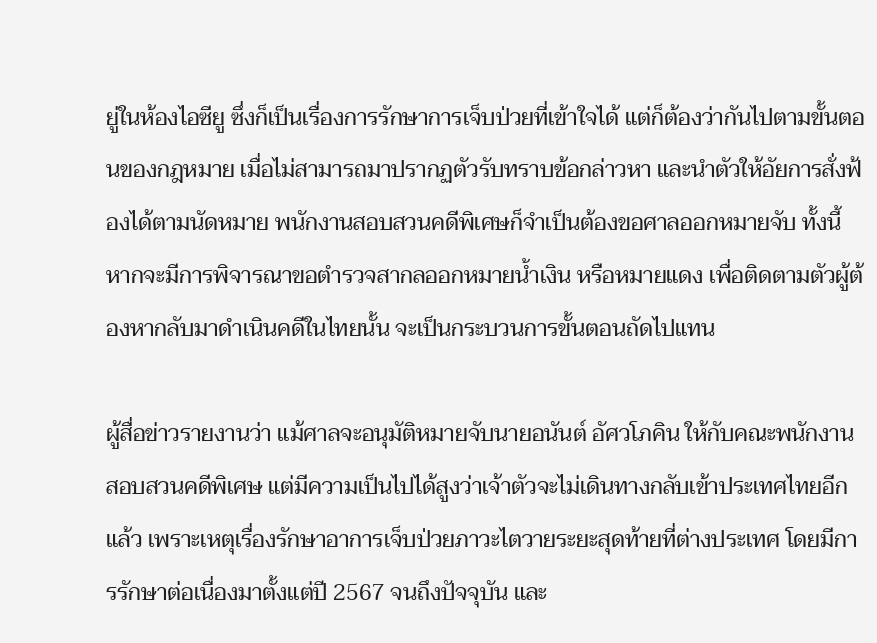ยู่ในห้องไอซียู ซึ่งก็เป็นเรื่องการรักษาการเจ็บป่วยที่เข้าใจได้ แต่ก็ต้องว่ากันไปตามขั้นตอนของกฎหมาย เมื่อไม่สามารถมาปรากฏตัวรับทราบข้อกล่าวหา และนำตัวให้อัยการสั่งฟ้องได้ตามนัดหมาย พนักงานสอบสวนคดีพิเศษก็จำเป็นต้องขอศาลออกหมายจับ ทั้งนี้ หากจะมีการพิจารณาขอตำรวจสากลออกหมายน้ำเงิน หรือหมายแดง เพื่อติดตามตัวผู้ต้องหากลับมาดำเนินคดีในไทยนั้น จะเป็นกระบวนการขั้นตอนถัดไปแทน

ผู้สื่อข่าวรายงานว่า แม้ศาลจะอนุมัติหมายจับนายอนันต์ อัศวโภคิน ให้กับคณะพนักงานสอบสวนคดีพิเศษ แต่มีความเป็นไปได้สูงว่าเจ้าตัวจะไม่เดินทางกลับเข้าประเทศไทยอีกแล้ว เพราะเหตุเรื่องรักษาอาการเจ็บป่วยภาวะไตวายระยะสุดท้ายที่ต่างประเทศ โดยมีการรักษาต่อเนื่องมาตั้งแต่ปี 2567 จนถึงปัจจุบัน และ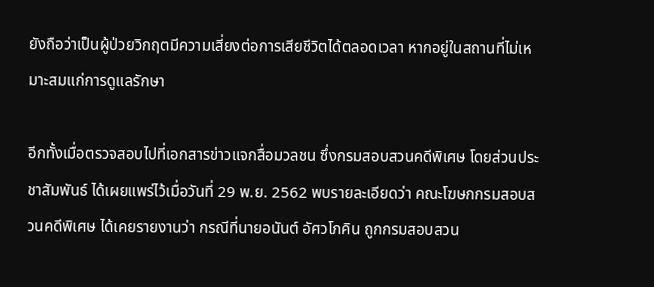ยังถือว่าเป็นผู้ป่วยวิกฤตมีความเสี่ยงต่อการเสียชีวิตได้ตลอดเวลา หากอยู่ในสถานที่ไม่เหมาะสมแก่การดูแลรักษา

อีกทั้งเมื่อตรวจสอบไปที่เอกสารข่าวแจกสื่อมวลชน ซึ่งกรมสอบสวนคดีพิเศษ โดยส่วนประชาสัมพันธ์ ได้เผยแพร่ไว้เมื่อวันที่ 29 พ.ย. 2562 พบรายละเอียดว่า คณะโฆษกกรมสอบสวนคดีพิเศษ ได้เคยรายงานว่า กรณีที่นายอนันต์ อัศวโภคิน ถูกกรมสอบสวน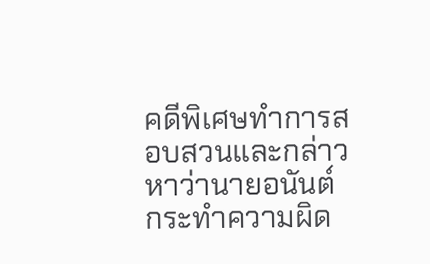คดีพิเศษทำการสอบสวนและกล่าวหาว่านายอนันต์ กระทำความผิด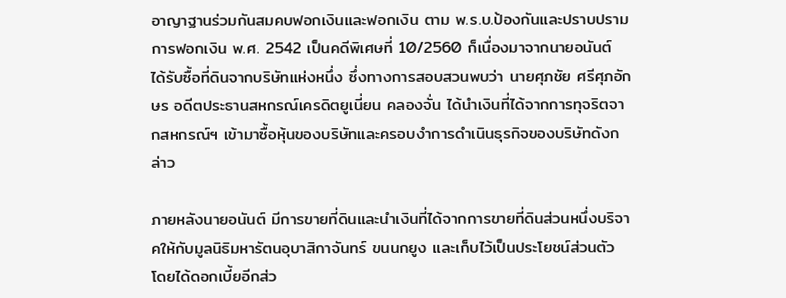อาญาฐานร่วมกันสมคบฟอกเงินและฟอกเงิน ตาม พ.ร.บ.ป้องกันและปราบปรามการฟอกเงิน พ.ศ. 2542 เป็นคดีพิเศษที่ 10/2560 ก็เนื่องมาจากนายอนันต์ ได้รับซื้อที่ดินจากบริษัทแห่งหนึ่ง ซึ่งทางการสอบสวนพบว่า นายศุภชัย ศรีศุภอักษร อดีตประธานสหกรณ์เครดิตยูเนี่ยน คลองจั่น ได้นำเงินที่ได้จากการทุจริตจากสหกรณ์ฯ เข้ามาซื้อหุ้นของบริษัทและครอบงำการดำเนินธุรกิจของบริษัทดังกล่าว

ภายหลังนายอนันต์ มีการขายที่ดินและนำเงินที่ได้จากการขายที่ดินส่วนหนึ่งบริจาคให้กับมูลนิธิมหารัตนอุบาสิกาจันทร์ ขนนกยูง และเก็บไว้เป็นประโยชน์ส่วนตัว โดยได้ดอกเบี้ยอีกส่ว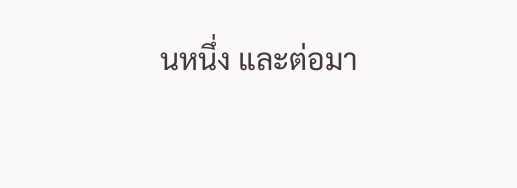นหนึ่ง และต่อมา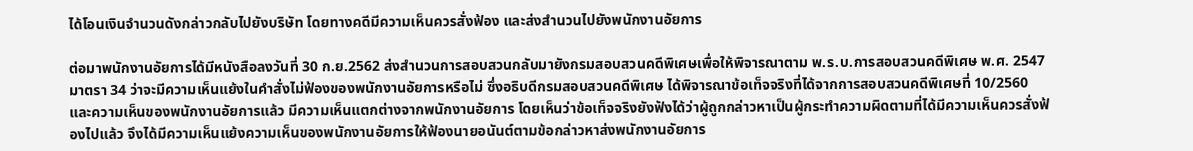ได้โอนเงินจำนวนดังกล่าวกลับไปยังบริษัท โดยทางคดีมีความเห็นควรสั่งฟ้อง และส่งสำนวนไปยังพนักงานอัยการ

ต่อมาพนักงานอัยการได้มีหนังสือลงวันที่ 30 ก.ย.2562 ส่งสำนวนการสอบสวนกลับมายังกรมสอบสวนคดีพิเศษเพื่อให้พิจารณาตาม พ.ร.บ.การสอบสวนคดีพิเศษ พ.ศ. 2547 มาตรา 34 ว่าจะมีความเห็นแย้งในคำสั่งไม่ฟ้องของพนักงานอัยการหรือไม่ ซึ่งอธิบดีกรมสอบสวนคดีพิเศษ ได้พิจารณาข้อเท็จจริงที่ได้จากการสอบสวนคดีพิเศษที่ 10/2560 และความเห็นของพนักงานอัยการแล้ว มีความเห็นแตกต่างจากพนักงานอัยการ โดยเห็นว่าข้อเท็จจริงยังฟังได้ว่าผู้ถูกกล่าวหาเป็นผู้กระทำความผิดตามที่ได้มีความเห็นควรสั่งฟ้องไปแล้ว จึงได้มีความเห็นแย้งความเห็นของพนักงานอัยการให้ฟ้องนายอนันต์ตามข้อกล่าวหาส่งพนักงานอัยการ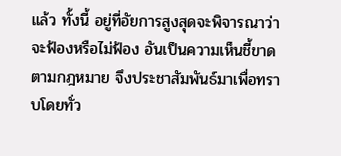แล้ว ทั้งนี้ อยู่ที่อัยการสูงสุดจะพิจารณาว่าจะฟ้องหรือไม่ฟ้อง อันเป็นความเห็นชี้ขาดตามกฎหมาย จึงประชาสัมพันธ์มาเพื่อทราบโดยทั่ว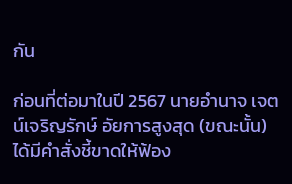กัน

ก่อนที่ต่อมาในปี 2567 นายอำนาจ เจตน์เจริญรักษ์ อัยการสูงสุด (ขณะนั้น) ได้มีคำสั่งชี้ขาดให้ฟ้อง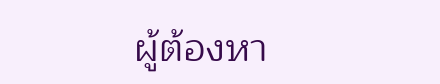ผู้ต้องหา